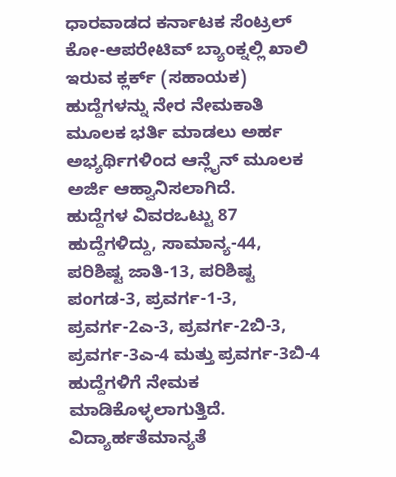ಧಾರವಾಡದ ಕರ್ನಾಟಕ ಸೆಂಟ್ರಲ್ ಕೋ-ಆಪರೇಟಿವ್ ಬ್ಯಾಂಕ್ನಲ್ಲಿ ಖಾಲಿ ಇರುವ ಕ್ಲರ್ಕ್ (ಸಹಾಯಕ) ಹುದ್ದೆಗಳನ್ನು ನೇರ ನೇಮಕಾತಿ ಮೂಲಕ ಭರ್ತಿ ಮಾಡಲು ಅರ್ಹ ಅಭ್ಯರ್ಥಿಗಳಿಂದ ಆನ್ಲೈನ್ ಮೂಲಕ ಅರ್ಜಿ ಆಹ್ವಾನಿಸಲಾಗಿದೆ.
ಹುದ್ದೆಗಳ ವಿವರಒಟ್ಟು 87 ಹುದ್ದೆಗಳಿದ್ದು, ಸಾಮಾನ್ಯ-44, ಪರಿಶಿಷ್ಟ ಜಾತಿ-13, ಪರಿಶಿಷ್ಟ ಪಂಗಡ-3, ಪ್ರವರ್ಗ-1-3, ಪ್ರವರ್ಗ-2ಎ-3, ಪ್ರವರ್ಗ-2ಬಿ-3, ಪ್ರವರ್ಗ-3ಎ-4 ಮತ್ತು ಪ್ರವರ್ಗ-3ಬಿ-4 ಹುದ್ದೆಗಳಿಗೆ ನೇಮಕ ಮಾಡಿಕೊಳ್ಳಲಾಗುತ್ತಿದೆ.
ವಿದ್ಯಾರ್ಹತೆಮಾನ್ಯತೆ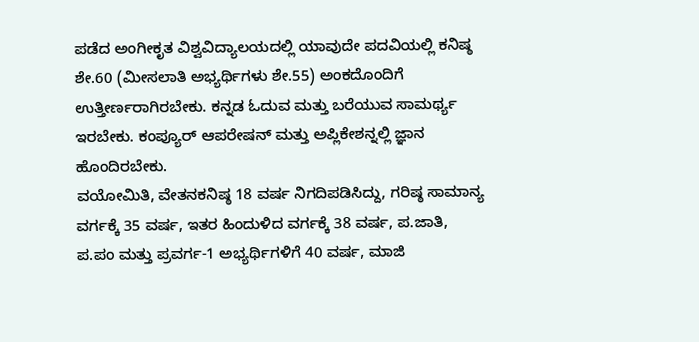ಪಡೆದ ಅಂಗೀಕೃತ ವಿಶ್ವವಿದ್ಯಾಲಯದಲ್ಲಿ ಯಾವುದೇ ಪದವಿಯಲ್ಲಿ ಕನಿಷ್ಠ ಶೇ.60 (ಮೀಸಲಾತಿ ಅಭ್ಯರ್ಥಿಗಳು ಶೇ.55) ಅಂಕದೊಂದಿಗೆ ಉತ್ತೀರ್ಣರಾಗಿರಬೇಕು. ಕನ್ನಡ ಓದುವ ಮತ್ತು ಬರೆಯುವ ಸಾಮರ್ಥ್ಯ ಇರಬೇಕು. ಕಂಪ್ಯೂರ್ ಆಪರೇಷನ್ ಮತ್ತು ಅಪ್ಲಿಕೇಶನ್ನಲ್ಲಿ ಜ್ಞಾನ ಹೊಂದಿರಬೇಕು.
ವಯೋಮಿತಿ, ವೇತನಕನಿಷ್ಠ 18 ವರ್ಷ ನಿಗದಿಪಡಿಸಿದ್ದು, ಗರಿಷ್ಠ ಸಾಮಾನ್ಯ ವರ್ಗಕ್ಕೆ 35 ವರ್ಷ, ಇತರ ಹಿಂದುಳಿದ ವರ್ಗಕ್ಕೆ 38 ವರ್ಷ, ಪ.ಜಾತಿ, ಪ.ಪಂ ಮತ್ತು ಪ್ರವರ್ಗ-1 ಅಭ್ಯರ್ಥಿಗಳಿಗೆ 40 ವರ್ಷ, ಮಾಜಿ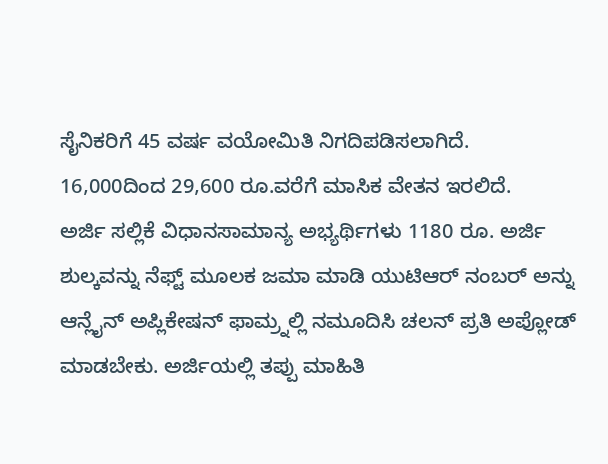ಸೈನಿಕರಿಗೆ 45 ವರ್ಷ ವಯೋಮಿತಿ ನಿಗದಿಪಡಿಸಲಾಗಿದೆ. 16,000ದಿಂದ 29,600 ರೂ.ವರೆಗೆ ಮಾಸಿಕ ವೇತನ ಇರಲಿದೆ.
ಅರ್ಜಿ ಸಲ್ಲಿಕೆ ವಿಧಾನಸಾಮಾನ್ಯ ಅಭ್ಯರ್ಥಿಗಳು 1180 ರೂ. ಅರ್ಜಿ ಶುಲ್ಕವನ್ನು ನೆಫ್ಟ್ ಮೂಲಕ ಜಮಾ ಮಾಡಿ ಯುಟಿಆರ್ ನಂಬರ್ ಅನ್ನು ಆನ್ಲೈನ್ ಅಪ್ಲಿಕೇಷನ್ ಫಾಮ್ರ್ನಲ್ಲಿ ನಮೂದಿಸಿ ಚಲನ್ ಪ್ರತಿ ಅಪ್ಲೋಡ್ ಮಾಡಬೇಕು. ಅರ್ಜಿಯಲ್ಲಿ ತಪ್ಪು ಮಾಹಿತಿ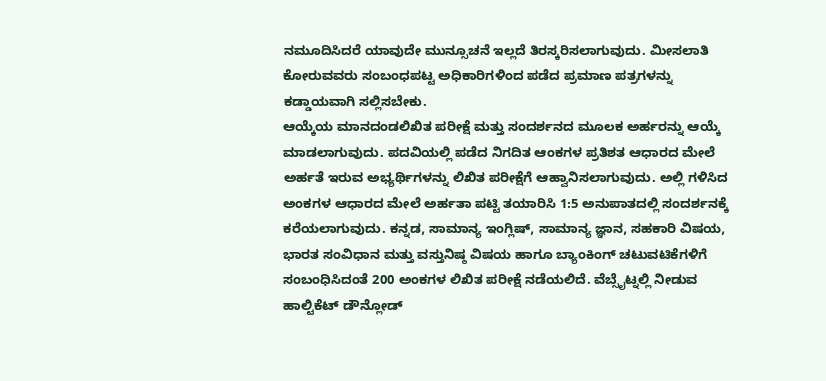ನಮೂದಿಸಿದರೆ ಯಾವುದೇ ಮುನ್ಸೂಚನೆ ಇಲ್ಲದೆ ತಿರಸ್ಕರಿಸಲಾಗುವುದು. ಮೀಸಲಾತಿ ಕೋರುವವರು ಸಂಬಂಧಪಟ್ಟ ಅಧಿಕಾರಿಗಳಿಂದ ಪಡೆದ ಪ್ರಮಾಣ ಪತ್ರಗಳನ್ನು ಕಡ್ಡಾಯವಾಗಿ ಸಲ್ಲಿಸಬೇಕು.
ಆಯ್ಕೆಯ ಮಾನದಂಡಲಿಖಿತ ಪರೀಕ್ಷೆ ಮತ್ತು ಸಂದರ್ಶನದ ಮೂಲಕ ಅರ್ಹರನ್ನು ಆಯ್ಕೆ ಮಾಡಲಾಗುವುದು. ಪದವಿಯಲ್ಲಿ ಪಡೆದ ನಿಗದಿತ ಆಂಕಗಳ ಪ್ರತಿಶತ ಆಧಾರದ ಮೇಲೆ ಅರ್ಹತೆ ಇರುವ ಅಭ್ಯರ್ಥಿಗಳನ್ನು ಲಿಖಿತ ಪರೀಕ್ಷೆಗೆ ಆಹ್ವಾನಿಸಲಾಗುವುದು. ಅಲ್ಲಿ ಗಳಿಸಿದ ಅಂಕಗಳ ಆಧಾರದ ಮೇಲೆ ಅರ್ಹತಾ ಪಟ್ಟಿ ತಯಾರಿಸಿ 1:5 ಅನುಪಾತದಲ್ಲಿ ಸಂದರ್ಶನಕ್ಕೆ ಕರೆಯಲಾಗುವುದು. ಕನ್ನಡ, ಸಾಮಾನ್ಯ ಇಂಗ್ಲಿಷ್, ಸಾಮಾನ್ಯ ಜ್ಞಾನ, ಸಹಕಾರಿ ವಿಷಯ, ಭಾರತ ಸಂವಿಧಾನ ಮತ್ತು ವಸ್ತುನಿಷ್ಠ ವಿಷಯ ಹಾಗೂ ಬ್ಯಾಂಕಿಂಗ್ ಚಟುವಟಿಕೆಗಳಿಗೆ ಸಂಬಂಧಿಸಿದಂತೆ 200 ಅಂಕಗಳ ಲಿಖಿತ ಪರೀಕ್ಷೆ ನಡೆಯಲಿದೆ. ವೆಬ್ಸೈಟ್ನಲ್ಲಿ ನೀಡುವ ಹಾಲ್ಟಿಕೆಟ್ ಡೌನ್ಲೋಡ್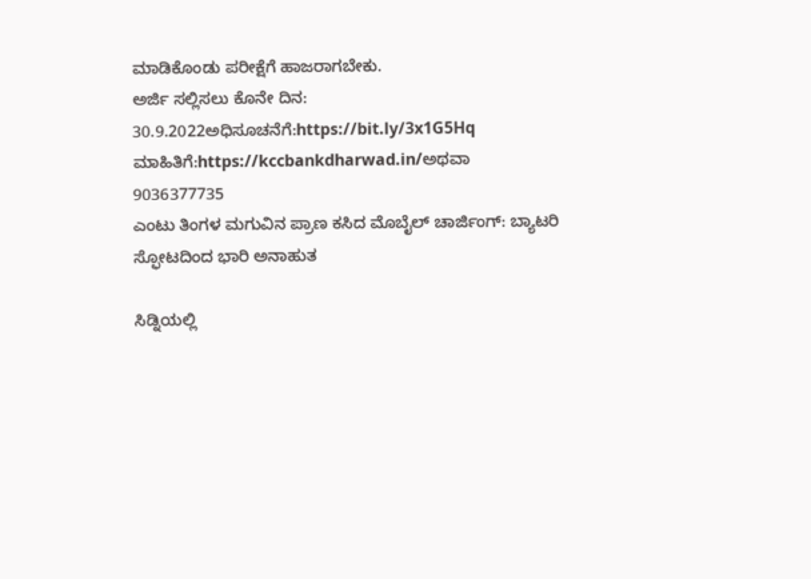ಮಾಡಿಕೊಂಡು ಪರೀಕ್ಷೆಗೆ ಹಾಜರಾಗಬೇಕು.
ಅರ್ಜಿ ಸಲ್ಲಿಸಲು ಕೊನೇ ದಿನ: 30.9.2022ಅಧಿಸೂಚನೆಗೆ:https://bit.ly/3x1G5Hq
ಮಾಹಿತಿಗೆ:https://kccbankdharwad.in/ಅಥವಾ 9036377735
ಎಂಟು ತಿಂಗಳ ಮಗುವಿನ ಪ್ರಾಣ ಕಸಿದ ಮೊಬೈಲ್ ಚಾರ್ಜಿಂಗ್: ಬ್ಯಾಟರಿ ಸ್ಫೋಟದಿಂದ ಭಾರಿ ಅನಾಹುತ

ಸಿಡ್ನಿಯಲ್ಲಿ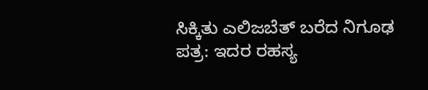ಸಿಕ್ಕಿತು ಎಲಿಜಬೆತ್ ಬರೆದ ನಿಗೂಢ ಪತ್ರ: ಇದರ ರಹಸ್ಯ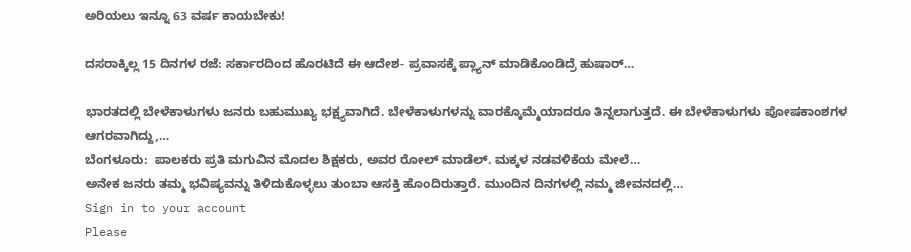ಅರಿಯಲು ಇನ್ನೂ 63 ವರ್ಷ ಕಾಯಬೇಕು!

ದಸರಾಕ್ಕಿಲ್ಲ 15 ದಿನಗಳ ರಜೆ: ಸರ್ಕಾರದಿಂದ ಹೊರಟಿದೆ ಈ ಆದೇಶ- ಪ್ರವಾಸಕ್ಕೆ ಪ್ಲ್ಯಾನ್ ಮಾಡಿಕೊಂಡಿದ್ರೆ ಹುಷಾರ್…

ಭಾರತದಲ್ಲಿ ಬೇಳೆಕಾಳುಗಳು ಜನರು ಬಹುಮುಖ್ಯ ಭಕ್ಷ್ಯವಾಗಿದೆ. ಬೇಳೆಕಾಳುಗಳನ್ನು ವಾರಕ್ಕೊಮ್ಮೆಯಾದರೂ ತಿನ್ನಲಾಗುತ್ತದೆ. ಈ ಬೇಳೆಕಾಳುಗಳು ಪೋಷಕಾಂಶಗಳ ಆಗರವಾಗಿದ್ದು,…
ಬೆಂಗಳೂರು:  ಪಾಲಕರು ಪ್ರತಿ ಮಗುವಿನ ಮೊದಲ ಶಿಕ್ಷಕರು, ಅವರ ರೋಲ್ ಮಾಡೆಲ್. ಮಕ್ಕಳ ನಡವಳಿಕೆಯ ಮೇಲೆ…
ಅನೇಕ ಜನರು ತಮ್ಮ ಭವಿಷ್ಯವನ್ನು ತಿಳಿದುಕೊಳ್ಳಲು ತುಂಬಾ ಆಸಕ್ತಿ ಹೊಂದಿರುತ್ತಾರೆ. ಮುಂದಿನ ದಿನಗಳಲ್ಲಿ ನಮ್ಮ ಜೀವನದಲ್ಲಿ…
Sign in to your account
Please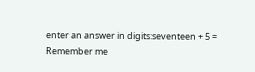enter an answer in digits:seventeen + 5 =
Remember me